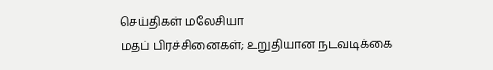செய்திகள் மலேசியா
மதப் பிரச்சினைகள்; உறுதியான நடவடிக்கை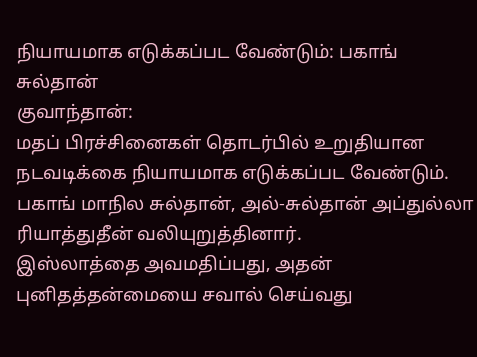நியாயமாக எடுக்கப்பட வேண்டும்: பகாங் சுல்தான்
குவாந்தான்:
மதப் பிரச்சினைகள் தொடர்பில் உறுதியான நடவடிக்கை நியாயமாக எடுக்கப்பட வேண்டும்.
பகாங் மாநில சுல்தான், அல்-சுல்தான் அப்துல்லா ரியாத்துதீன் வலியுறுத்தினார்.
இஸ்லாத்தை அவமதிப்பது, அதன் புனிதத்தன்மையை சவால் செய்வது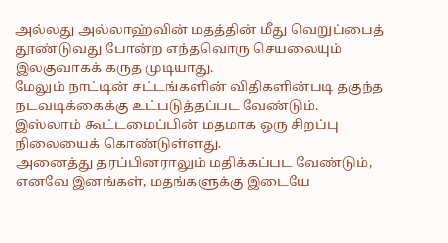அல்லது அல்லாஹ்வின் மதத்தின் மீது வெறுப்பைத் தூண்டுவது போன்ற எந்தவொரு செயலையும் இலகுவாகக் கருத முடியாது.
மேலும் நாட்டின் சட்டங்களின் விதிகளின்படி தகுந்த நடவடிக்கைக்கு உட்படுத்தப்பட வேண்டும்.
இஸ்லாம் கூட்டமைப்பின் மதமாக ஒரு சிறப்பு நிலையைக் கொண்டுள்ளது.
அனைத்து தரப்பினராலும் மதிக்கப்பட வேண்டும்,
எனவே இனங்கள், மதங்களுக்கு இடையே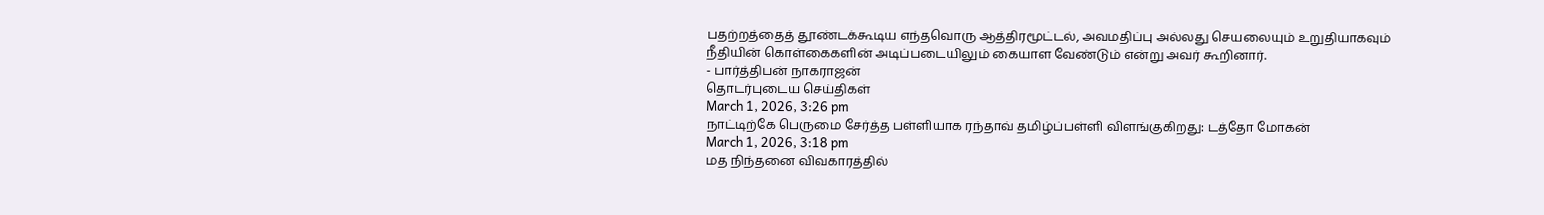பதற்றத்தைத் தூண்டக்கூடிய எந்தவொரு ஆத்திரமூட்டல், அவமதிப்பு அல்லது செயலையும் உறுதியாகவும் நீதியின் கொள்கைகளின் அடிப்படையிலும் கையாள வேண்டும் என்று அவர் கூறினார்.
- பார்த்திபன் நாகராஜன்
தொடர்புடைய செய்திகள்
March 1, 2026, 3:26 pm
நாட்டிற்கே பெருமை சேர்த்த பள்ளியாக ரந்தாவ் தமிழ்ப்பள்ளி விளங்குகிறது: டத்தோ மோகன்
March 1, 2026, 3:18 pm
மத நிந்தனை விவகாரத்தில்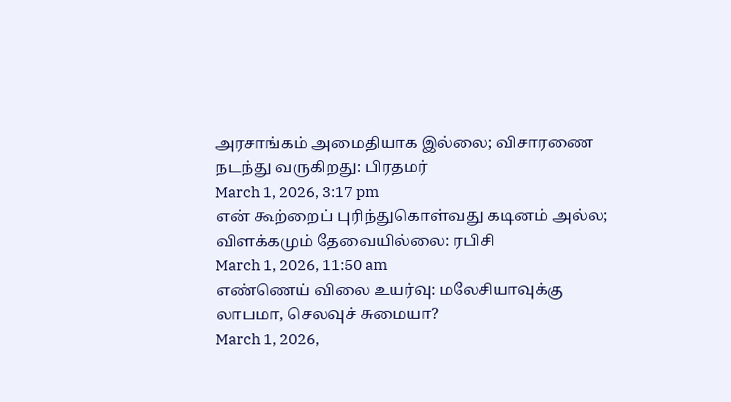அரசாங்கம் அமைதியாக இல்லை; விசாரணை நடந்து வருகிறது: பிரதமர்
March 1, 2026, 3:17 pm
என் கூற்றைப் புரிந்துகொள்வது கடினம் அல்ல; விளக்கமும் தேவையில்லை: ரபிசி
March 1, 2026, 11:50 am
எண்ணெய் விலை உயர்வு: மலேசியாவுக்கு லாபமா, செலவுச் சுமையா?
March 1, 2026,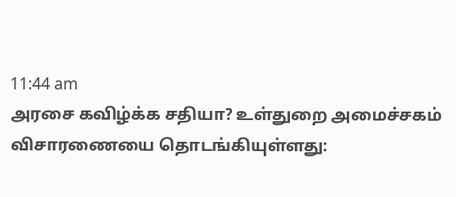11:44 am
அரசை கவிழ்க்க சதியா? உள்துறை அமைச்சகம் விசாரணையை தொடங்கியுள்ளது: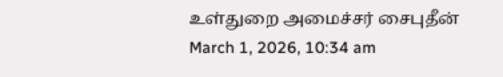உள்துறை அமைச்சர் சைபுதீன்
March 1, 2026, 10:34 am